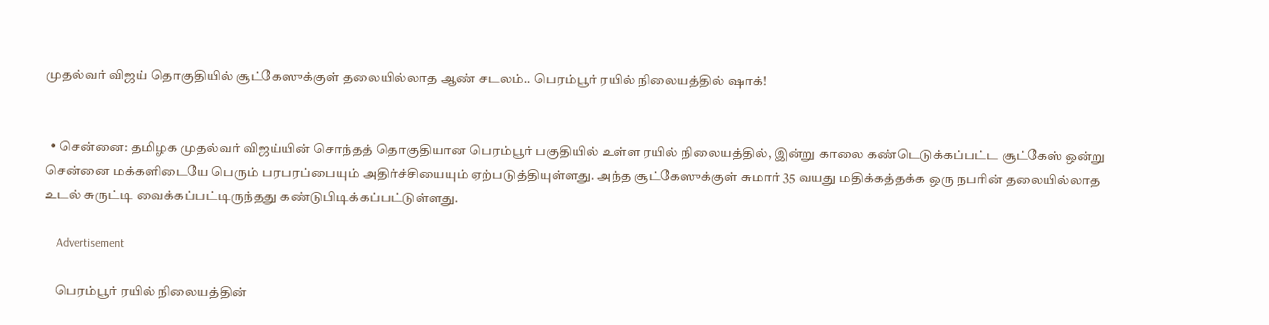முதல்வர் விஜய் தொகுதியில் சூட்கேஸுக்குள் தலையில்லாத ஆண் சடலம்.. பெரம்பூர் ரயில் நிலையத்தில் ஷாக்!


  • சென்னை: தமிழக முதல்வர் விஜய்யின் சொந்தத் தொகுதியான பெரம்பூர் பகுதியில் உள்ள ரயில் நிலையத்தில், இன்று காலை கண்டெடுக்கப்பட்ட சூட்கேஸ் ஒன்று சென்னை மக்களிடையே பெரும் பரபரப்பையும் அதிர்ச்சியையும் ஏற்படுத்தியுள்ளது. அந்த சூட்கேஸுக்குள் சுமார் 35 வயது மதிக்கத்தக்க ஒரு நபரின் தலையில்லாத உடல் சுருட்டி வைக்கப்பட்டிருந்தது கண்டுபிடிக்கப்பட்டுள்ளது.

    Advertisement

    பெரம்பூர் ரயில் நிலையத்தின்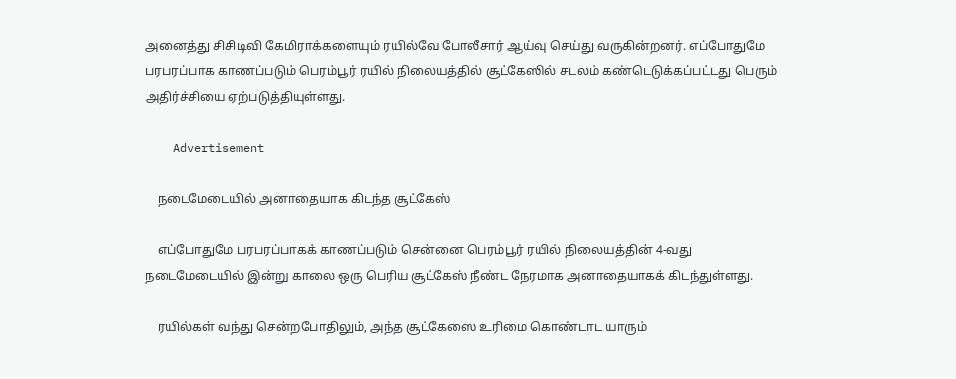அனைத்து சிசிடிவி கேமிராக்களையும் ரயில்வே போலீசார் ஆய்வு செய்து வருகின்றனர். எப்போதுமே பரபரப்பாக காணப்படும் பெரம்பூர் ரயில் நிலையத்தில் சூட்கேஸில் சடலம் கண்டெடுக்கப்பட்டது பெரும் அதிர்ச்சியை ஏற்படுத்தியுள்ளது.

    Advertisement

    நடைமேடையில் அனாதையாக கிடந்த சூட்கேஸ்

    எப்போதுமே பரபரப்பாகக் காணப்படும் சென்னை பெரம்பூர் ரயில் நிலையத்தின் 4-வது நடைமேடையில் இன்று காலை ஒரு பெரிய சூட்கேஸ் நீண்ட நேரமாக அனாதையாகக் கிடந்துள்ளது.

    ரயில்கள் வந்து சென்றபோதிலும், அந்த சூட்கேஸை உரிமை கொண்டாட யாரும்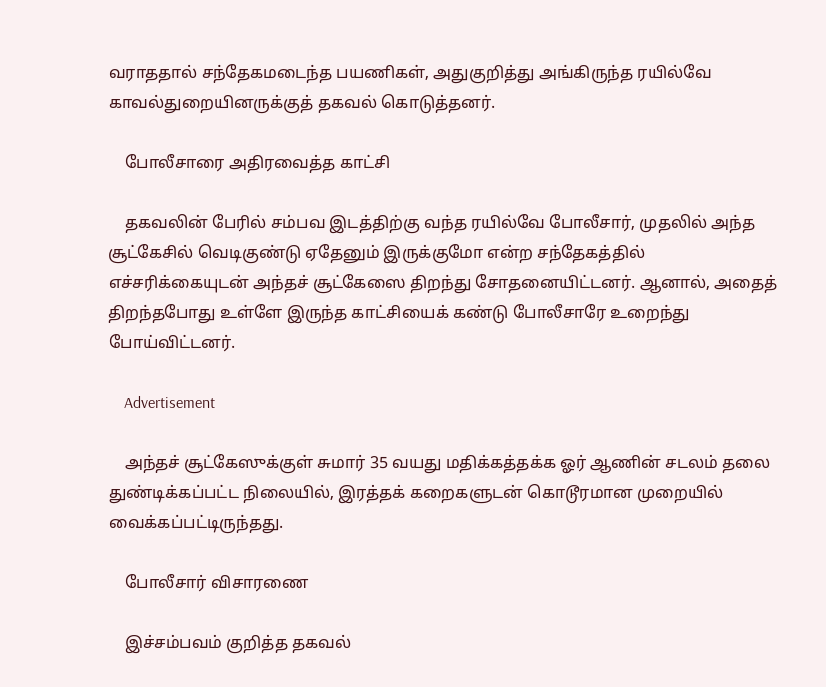வராததால் சந்தேகமடைந்த பயணிகள், அதுகுறித்து அங்கிருந்த ரயில்வே காவல்துறையினருக்குத் தகவல் கொடுத்தனர்.

    போலீசாரை அதிரவைத்த காட்சி

    தகவலின் பேரில் சம்பவ இடத்திற்கு வந்த ரயில்வே போலீசார், முதலில் அந்த சூட்கேசில் வெடிகுண்டு ஏதேனும் இருக்குமோ என்ற சந்தேகத்தில் எச்சரிக்கையுடன் அந்தச் சூட்கேஸை திறந்து சோதனையிட்டனர். ஆனால், அதைத் திறந்தபோது உள்ளே இருந்த காட்சியைக் கண்டு போலீசாரே உறைந்து போய்விட்டனர்.

    Advertisement

    அந்தச் சூட்கேஸுக்குள் சுமார் 35 வயது மதிக்கத்தக்க ஓர் ஆணின் சடலம் தலை துண்டிக்கப்பட்ட நிலையில், இரத்தக் கறைகளுடன் கொடூரமான முறையில் வைக்கப்பட்டிருந்தது.

    போலீசார் விசாரணை

    இச்சம்பவம் குறித்த தகவல்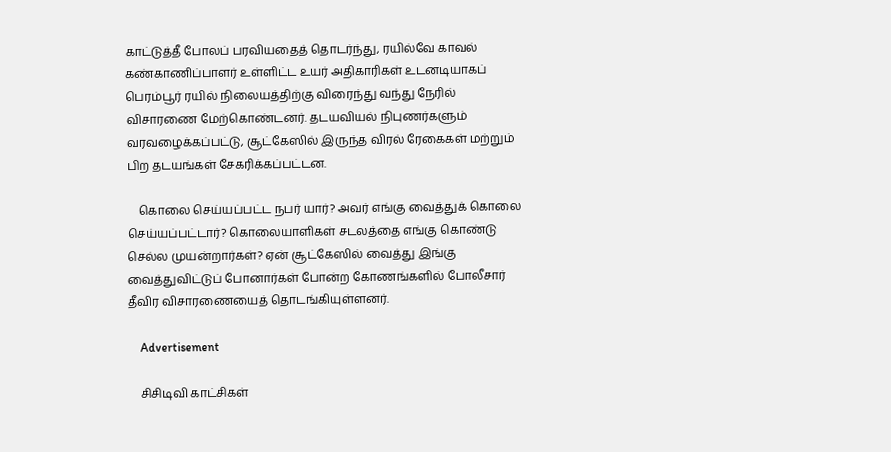காட்டுத்தீ போலப் பரவியதைத் தொடர்ந்து, ரயில்வே காவல் கண்காணிப்பாளர் உள்ளிட்ட உயர் அதிகாரிகள் உடனடியாகப் பெரம்பூர் ரயில் நிலையத்திற்கு விரைந்து வந்து நேரில் விசாரணை மேற்கொண்டனர். தடயவியல் நிபுணர்களும் வரவழைக்கப்பட்டு, சூட்கேஸில் இருந்த விரல் ரேகைகள் மற்றும் பிற தடயங்கள் சேகரிக்கப்பட்டன.

    கொலை செய்யப்பட்ட நபர் யார்? அவர் எங்கு வைத்துக் கொலை செய்யப்பட்டார்? கொலையாளிகள் சடலத்தை எங்கு கொண்டு செல்ல முயன்றார்கள்? ஏன் சூட்கேஸில் வைத்து இங்கு வைத்துவிட்டுப் போனார்கள் போன்ற கோணங்களில் போலீசார் தீவிர விசாரணையைத் தொடங்கியுள்ளனர்.

    Advertisement

    சிசிடிவி காட்சிகள்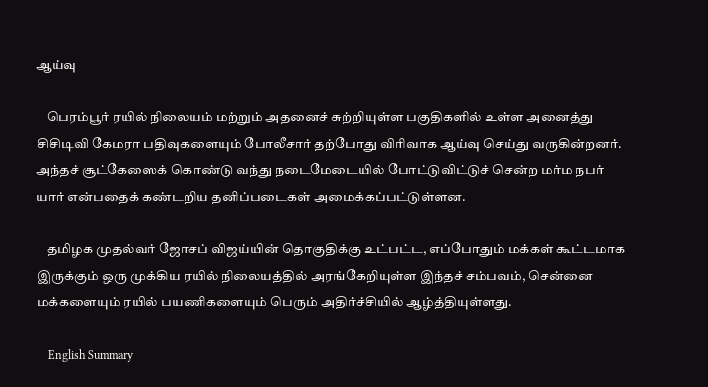ஆய்வு

    பெரம்பூர் ரயில் நிலையம் மற்றும் அதனைச் சுற்றியுள்ள பகுதிகளில் உள்ள அனைத்து சிசிடிவி கேமரா பதிவுகளையும் போலீசார் தற்போது விரிவாக ஆய்வு செய்து வருகின்றனர். அந்தச் சூட்கேஸைக் கொண்டு வந்து நடைமேடையில் போட்டுவிட்டுச் சென்ற மர்ம நபர் யார் என்பதைக் கண்டறிய தனிப்படைகள் அமைக்கப்பட்டுள்ளன.

    தமிழக முதல்வர் ஜோசப் விஜய்யின் தொகுதிக்கு உட்பட்ட, எப்போதும் மக்கள் கூட்டமாக இருக்கும் ஒரு முக்கிய ரயில் நிலையத்தில் அரங்கேறியுள்ள இந்தச் சம்பவம், சென்னை மக்களையும் ரயில் பயணிகளையும் பெரும் அதிர்ச்சியில் ஆழ்த்தியுள்ளது.

    English Summary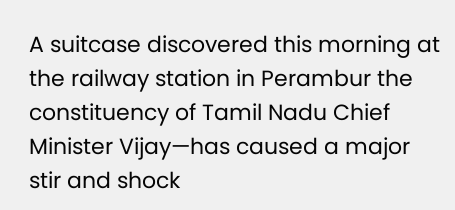A suitcase discovered this morning at the railway station in Perambur the constituency of Tamil Nadu Chief Minister Vijay—has caused a major stir and shock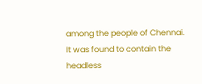among the people of Chennai. It was found to contain the headless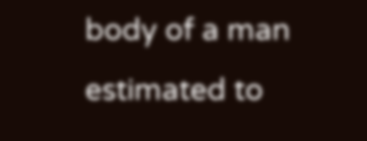body of a man estimated to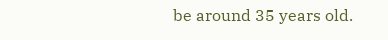be around 35 years old.